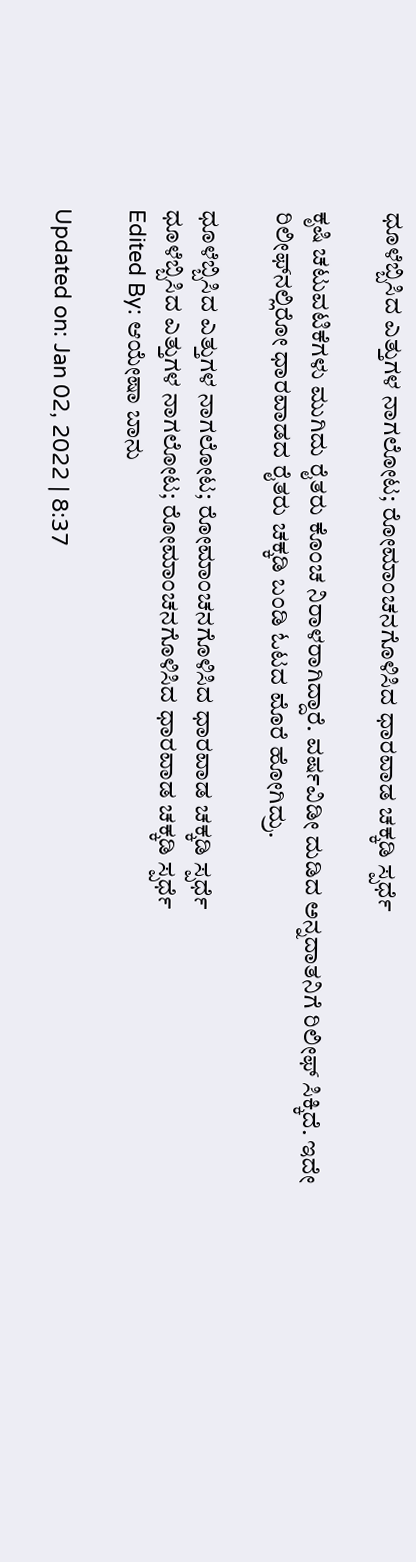ಧೂಳೆಬ್ಬಿಸಿದ ಎತ್ತುಗಳ ನಾಗಲೋಟ; ರೋಮಾಂಚನಗೊಳಿಸಿದ ಧಾರವಾಡ ಚಕ್ಕಡಿ ಸ್ಪರ್ಧೆ

ಕೃಷಿ ಚಟುವಟಿಕೆಗಳು ಮುಗಿದು ರೈತರು ಕೊಂಚ ನಿರಾಳರಾಗಿದ್ದಾರೆ. ವರ್ಷವಿಡೀ ದುಡಿದ ಅನ್ನದಾತನಿಗೆ ರಿಲೀಫ್‌ ಸಿಕ್ಕಿದೆ. ಇದೇ ರಿಲೀಫ್‌ನಲ್ಲಿರೋ ಧಾರವಾಡದ ರೈತರು ಚಕ್ಕಡಿ ಬಂಡಿ ಓಟದ ಮೊರೆ ಹೋಗಿದ್ರು.

ಧೂಳೆಬ್ಬಿಸಿದ ಎತ್ತುಗಳ ನಾಗಲೋಟ; ರೋಮಾಂಚನಗೊಳಿಸಿದ ಧಾರವಾಡ ಚಕ್ಕಡಿ ಸ್ಪರ್ಧೆ
ಧೂಳೆಬ್ಬಿಸಿದ ಎತ್ತುಗಳ ನಾಗಲೋಟ; ರೋಮಾಂಚನಗೊಳಿಸಿದ ಧಾರವಾಡ ಚಕ್ಕಡಿ ಸ್ಪರ್ಧೆ
Edited By: ಆಯೇಷಾ ಬಾನು

Updated on: Jan 02, 2022 | 8:37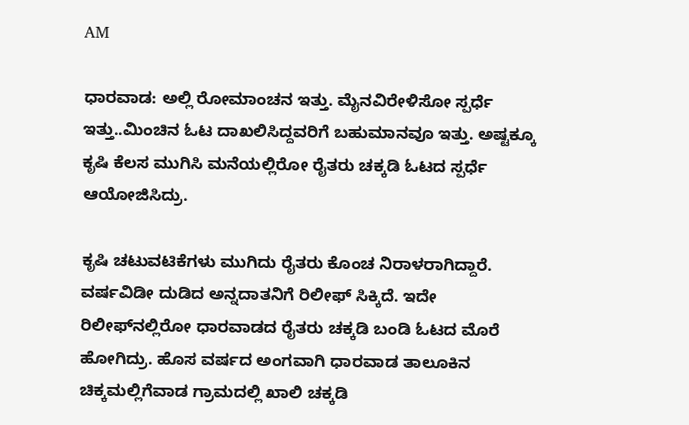AM

ಧಾರವಾಡ: ಅಲ್ಲಿ ರೋಮಾಂಚನ ಇತ್ತು. ಮೈನವಿರೇಳಿಸೋ ಸ್ಪರ್ಧೆ ಇತ್ತು..ಮಿಂಚಿನ ಓಟ ದಾಖಲಿಸಿದ್ದವರಿಗೆ ಬಹುಮಾನವೂ ಇತ್ತು. ಅಷ್ಟಕ್ಕೂ ಕೃಷಿ ಕೆಲಸ ಮುಗಿಸಿ ಮನೆಯಲ್ಲಿರೋ ರೈತರು ಚಕ್ಕಡಿ ಓಟದ ಸ್ಪರ್ಧೆ ಆಯೋಜಿಸಿದ್ರು.

ಕೃಷಿ ಚಟುವಟಿಕೆಗಳು ಮುಗಿದು ರೈತರು ಕೊಂಚ ನಿರಾಳರಾಗಿದ್ದಾರೆ. ವರ್ಷವಿಡೀ ದುಡಿದ ಅನ್ನದಾತನಿಗೆ ರಿಲೀಫ್‌ ಸಿಕ್ಕಿದೆ. ಇದೇ ರಿಲೀಫ್‌ನಲ್ಲಿರೋ ಧಾರವಾಡದ ರೈತರು ಚಕ್ಕಡಿ ಬಂಡಿ ಓಟದ ಮೊರೆ ಹೋಗಿದ್ರು. ಹೊಸ ವರ್ಷದ ಅಂಗವಾಗಿ ಧಾರವಾಡ ತಾಲೂಕಿನ ಚಿಕ್ಕಮಲ್ಲಿಗೆವಾಡ ಗ್ರಾಮದಲ್ಲಿ ಖಾಲಿ ಚಕ್ಕಡಿ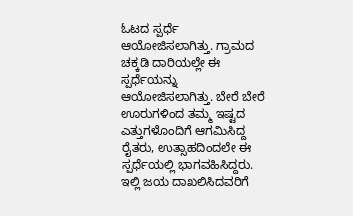ಓಟದ ಸ್ಪರ್ಧೆ ಆಯೋಜಿಸಲಾಗಿತ್ತು. ಗ್ರಾಮದ ಚಕ್ಕಡಿ ದಾರಿಯಲ್ಲೇ ಈ ಸ್ಪರ್ಧೆಯನ್ನು ಆಯೋಜಿಸಲಾಗಿತ್ತು. ಬೇರೆ ಬೇರೆ ಊರುಗಳಿಂದ ತಮ್ಮ ಇಷ್ಟದ ಎತ್ತುಗಳೊಂದಿಗೆ ಆಗಮಿಸಿದ್ದ ರೈತರು, ಉತ್ಸಾಹದಿಂದಲೇ ಈ ಸ್ಪರ್ಧೆಯಲ್ಲಿ ಭಾಗವಹಿಸಿದ್ದರು. ಇಲ್ಲಿ ಜಯ ದಾಖಲಿಸಿದವರಿಗೆ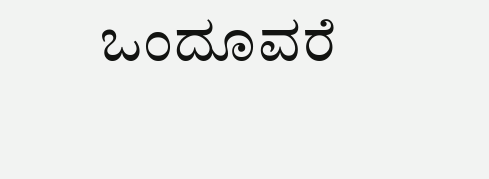ಒಂದೂವರೆ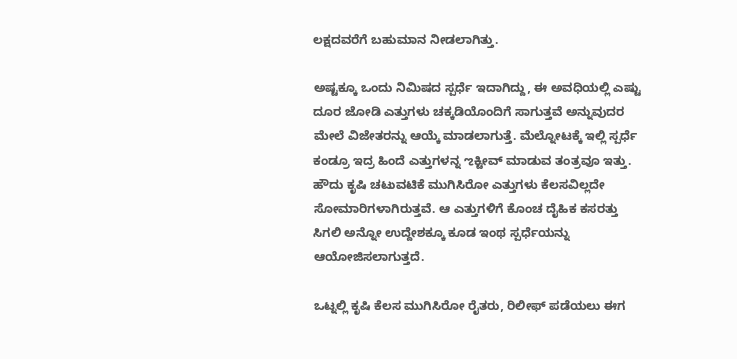ಲಕ್ಷದವರೆಗೆ ಬಹುಮಾನ ನೀಡಲಾಗಿತ್ತು.

ಅಷ್ಟಕ್ಕೂ ಒಂದು ನಿಮಿಷದ ಸ್ಪರ್ಧೆ ಇದಾಗಿದ್ದು, ಈ ಅವಧಿಯಲ್ಲಿ ಎಷ್ಟು ದೂರ ಜೋಡಿ ಎತ್ತುಗಳು ಚಕ್ಕಡಿಯೊಂದಿಗೆ ಸಾಗುತ್ತವೆ ಅನ್ನುವುದರ ಮೇಲೆ ವಿಜೇತರನ್ನು ಆಯ್ಕೆ ಮಾಡಲಾಗುತ್ತೆ. ಮೆಲ್ನೋಟಕ್ಕೆ ಇಲ್ಲಿ ಸ್ಪರ್ಧೆ ಕಂಡ್ರೂ ಇದ್ರ ಹಿಂದೆ ಎತ್ತುಗಳನ್ನ ಌಕ್ಟೀವ್‌ ಮಾಡುವ ತಂತ್ರವೂ ಇತ್ತು. ಹೌದು ಕೃಷಿ ಚಟುವಟಿಕೆ ಮುಗಿಸಿರೋ ಎತ್ತುಗಳು ಕೆಲಸವಿಲ್ಲದೇ ಸೋಮಾರಿಗಳಾಗಿರುತ್ತವೆ. ಆ ಎತ್ತುಗಳಿಗೆ ಕೊಂಚ ದೈಹಿಕ ಕಸರತ್ತು ಸಿಗಲಿ ಅನ್ನೋ ಉದ್ದೇಶಕ್ಕೂ ಕೂಡ ಇಂಥ ಸ್ಪರ್ಧೆಯನ್ನು ಆಯೋಜಿಸಲಾಗುತ್ತದೆ.

ಒಟ್ನಲ್ಲಿ ಕೃಷಿ ಕೆಲಸ ಮುಗಿಸಿರೋ ರೈತರು, ರಿಲೀಫ್‌ ಪಡೆಯಲು ಈಗ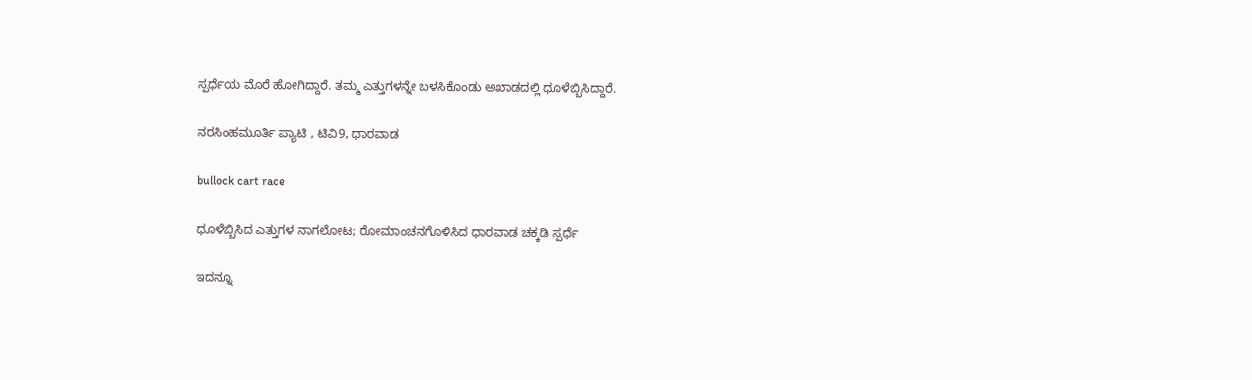ಸ್ಪರ್ಧೆಯ ಮೊರೆ ಹೋಗಿದ್ದಾರೆ. ತಮ್ಮ ಎತ್ತುಗಳನ್ನೇ ಬಳಸಿಕೊಂಡು ಅಖಾಡದಲ್ಲಿ ಧೂಳೆಬ್ಬಿಸಿದ್ದಾರೆ.

ನರಸಿಂಹಮೂರ್ತಿ ಪ್ಯಾಟಿ , ಟಿವಿ9, ಧಾರವಾಡ

bullock cart race

ಧೂಳೆಬ್ಬಿಸಿದ ಎತ್ತುಗಳ ನಾಗಲೋಟ; ರೋಮಾಂಚನಗೊಳಿಸಿದ ಧಾರವಾಡ ಚಕ್ಕಡಿ ಸ್ಪರ್ಧೆ

ಇದನ್ನೂ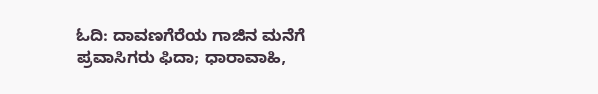ಓದಿ: ದಾವಣಗೆರೆಯ ಗಾಜಿನ ಮನೆಗೆ ಪ್ರವಾಸಿಗರು ಫಿದಾ; ಧಾರಾವಾಹಿ,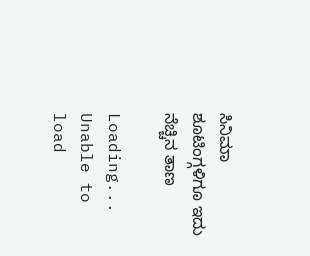ಸಿನಿಮಾ ಶೂಟಿಂಗ್ಗಳಿಗೂ ಇದು ನೆಚ್ಚಿನ ತಾಣ

Loading...
Unable to load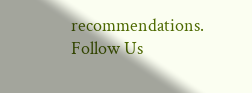recommendations.
Follow Us